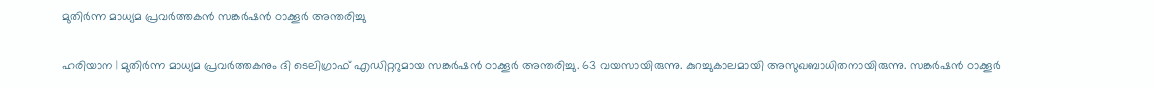മുതിര്‍ന്ന മാധ്യമ പ്രവര്‍ത്തകൻ സങ്കര്‍ഷന്‍ ഠാക്കൂര്‍ അന്തരിച്ചു

ഹരിയാന | മുതിര്‍ന്ന മാധ്യമ പ്രവര്‍ത്തകനും ദി ടെലിഗ്രാഫ് എഡിറ്ററുമായ സങ്കര്‍ഷന്‍ ഠാക്കൂര്‍ അന്തരിച്ചു. 63 വയസായിരുന്നു. കുറച്ചുകാലമായി അസുഖബാധിതനായിരുന്നു. സങ്കര്‍ഷന്‍ ഠാക്കൂര്‍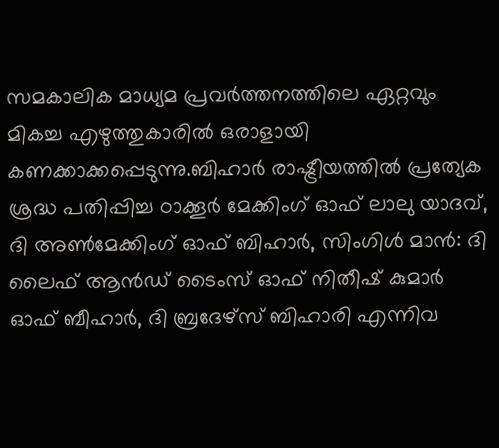സമകാലിക മാധ്യമ പ്രവര്‍ത്തനത്തിലെ ഏറ്റവും മികച്ച എഴുത്തുകാരില്‍ ഒരാളായി കണക്കാക്കപ്പെടുന്നു.ബിഹാര്‍ രാഷ്ട്രീയത്തില്‍ പ്രത്യേക ശ്രദ്ധ പതിപ്പിച്ച ഠാക്കൂര്‍ മേക്കിംഗ് ഓഫ് ലാലു യാദവ്, ദി അണ്‍മേക്കിംഗ് ഓഫ് ബിഹാര്‍, സിംഗിള്‍ മാന്‍: ദി ലൈഫ് ആന്‍ഡ് ടൈംസ് ഓഫ് നിതീഷ് കുമാര്‍ ഓഫ് ബീഹാര്‍, ദി ബ്രദേഴ്സ് ബിഹാരി എന്നിവ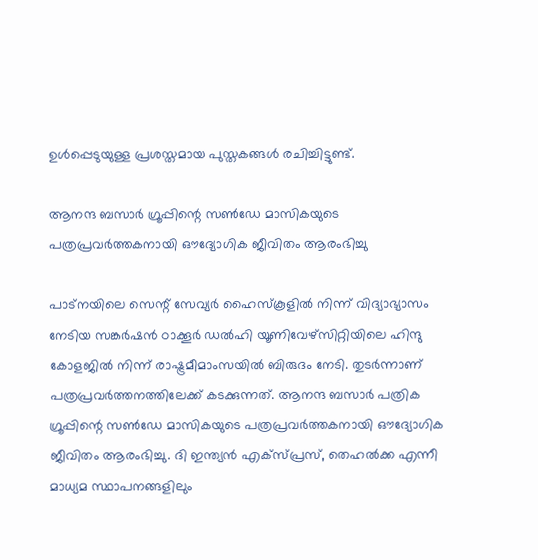ഉള്‍പ്പെടുയുള്ള പ്രശസ്തമായ പുസ്തകങ്ങള്‍ രചിച്ചിട്ടുണ്ട്.

ആനന്ദ ബസാര്‍ ഗ്രൂപ്പിന്റെ സണ്‍ഡേ മാസികയുടെ പത്രപ്രവര്‍ത്തകനായി ഔദ്യോഗിക ജീവിതം ആരംഭിച്ചു

പാട്‌നയിലെ സെന്റ് സേവ്യര്‍ ഹൈസ്‌കൂളില്‍ നിന്ന് വിദ്യാഭ്യാസം നേടിയ സങ്കര്‍ഷന്‍ ഠാക്കൂര്‍ ഡല്‍ഹി യൂണിവേഴ്‌സിറ്റിയിലെ ഹിന്ദു കോളജില്‍ നിന്ന് രാഷ്ട്രമീമാംസയില്‍ ബിരുദം നേടി. തുടര്‍ന്നാണ് പത്രപ്രവര്‍ത്തനത്തിലേക്ക് കടക്കുന്നത്. ആനന്ദ ബസാര്‍ പത്രിക ഗ്രൂപ്പിന്റെ സണ്‍ഡേ മാസികയുടെ പത്രപ്രവര്‍ത്തകനായി ഔദ്യോഗിക ജീവിതം ആരംഭിച്ചു. ദി ഇന്ത്യന്‍ എക്‌സ്പ്രസ്, തെഹല്‍ക്ക എന്നീ മാധ്യമ സ്ഥാപനങ്ങളിലും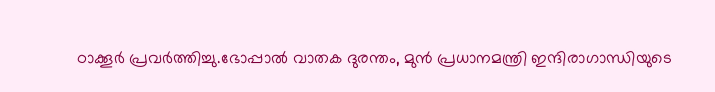ഠാക്കൂര്‍ പ്രവര്‍ത്തിച്ചു.ഭോപ്പാല്‍ വാതക ദുരന്തം, മുന്‍ പ്രധാനമന്ത്രി ഇന്ദിരാഗാന്ധിയുടെ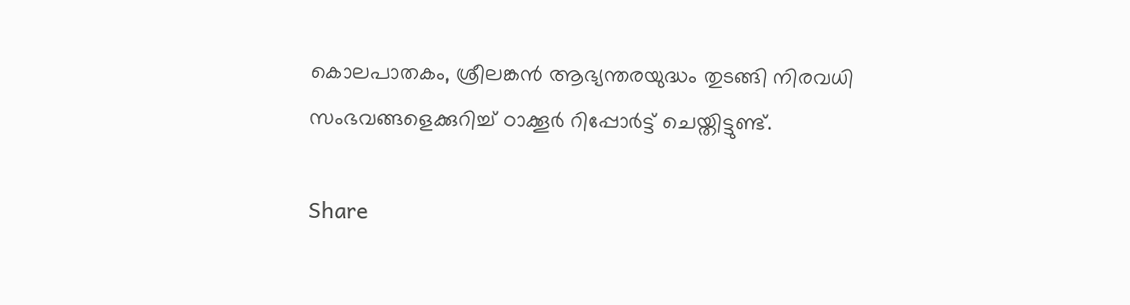കൊലപാതകം, ശ്രീലങ്കന്‍ ആഭ്യന്തരയുദ്ധം തുടങ്ങി നിരവധി സംഭവങ്ങളെക്കുറിച്ച് ഠാക്കൂര്‍ റിപ്പോര്‍ട്ട് ചെയ്തിട്ടുണ്ട്.

Share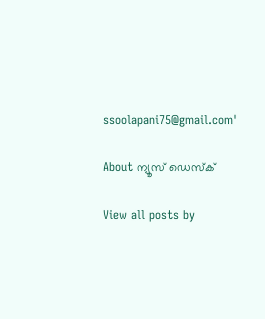ssoolapani75@gmail.com'

About ന്യൂസ് ഡെസ്ക്

View all posts by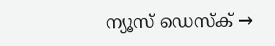ന്യൂസ് ഡെസ്ക് →